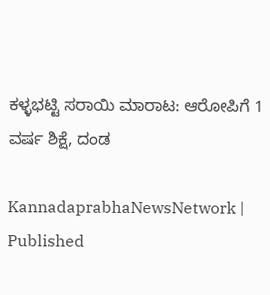ಕಳ್ಳಭಟ್ಟಿ ಸರಾಯಿ ಮಾರಾಟ: ಆರೋಪಿಗೆ 1 ವರ್ಷ ಶಿಕ್ಷೆ, ದಂಡ

KannadaprabhaNewsNetwork |
Published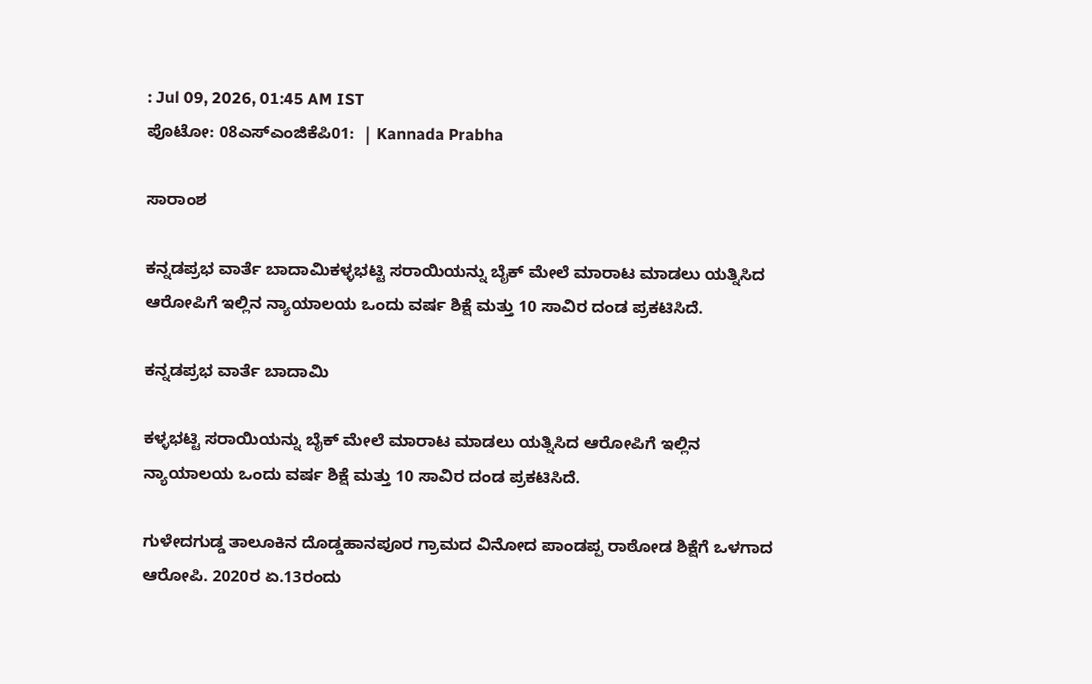: Jul 09, 2026, 01:45 AM IST
ಪೊಟೋ: 08ಎಸ್‌ಎಂಜಿಕೆಪಿ01:  | Kannada Prabha

ಸಾರಾಂಶ

ಕನ್ನಡಪ್ರಭ ವಾರ್ತೆ ಬಾದಾಮಿಕಳ್ಳಭಟ್ಟಿ ಸರಾಯಿಯನ್ನು ಬೈಕ್‌ ಮೇಲೆ ಮಾರಾಟ ಮಾಡಲು ಯತ್ನಿಸಿದ ಆರೋಪಿಗೆ ಇಲ್ಲಿನ ನ್ಯಾಯಾಲಯ ಒಂದು ವರ್ಷ ಶಿಕ್ಷೆ ಮತ್ತು 10 ಸಾವಿರ ದಂಡ ಪ್ರಕಟಿಸಿದೆ.

ಕನ್ನಡಪ್ರಭ ವಾರ್ತೆ ಬಾದಾಮಿ

ಕಳ್ಳಭಟ್ಟಿ ಸರಾಯಿಯನ್ನು ಬೈಕ್‌ ಮೇಲೆ ಮಾರಾಟ ಮಾಡಲು ಯತ್ನಿಸಿದ ಆರೋಪಿಗೆ ಇಲ್ಲಿನ ನ್ಯಾಯಾಲಯ ಒಂದು ವರ್ಷ ಶಿಕ್ಷೆ ಮತ್ತು 10 ಸಾವಿರ ದಂಡ ಪ್ರಕಟಿಸಿದೆ.

ಗುಳೇದಗುಡ್ಡ ತಾಲೂಕಿನ ದೊಡ್ಡಹಾನಪೂರ ಗ್ರಾಮದ ವಿನೋದ ಪಾಂಡಪ್ಪ ರಾಠೋಡ ಶಿಕ್ಷೆಗೆ ಒಳಗಾದ ಆರೋಪಿ. 2020ರ ಏ.13ರಂದು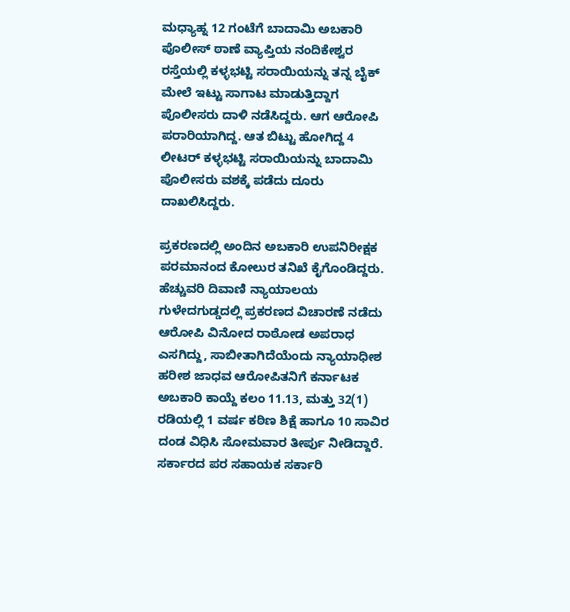ಮಧ್ಯಾಹ್ನ 12 ಗಂಟೆಗೆ ಬಾದಾಮಿ ಅಬಕಾರಿ ಪೊಲೀಸ್‌ ಠಾಣೆ ವ್ಯಾಪ್ತಿಯ ನಂದಿಕೇಶ್ವರ ರಸ್ತೆಯಲ್ಲಿ ಕಳ್ಳಭಟ್ಟಿ ಸರಾಯಿಯನ್ನು ತನ್ನ ಬೈಕ್‌ ಮೇಲೆ ಇಟ್ಟು ಸಾಗಾಟ ಮಾಡುತ್ತಿದ್ದಾಗ ಪೊಲೀಸರು ದಾಳಿ ನಡೆಸಿದ್ದರು. ಆಗ ಆರೋಪಿ ಪರಾರಿಯಾಗಿದ್ದ. ಆತ ಬಿಟ್ಟು ಹೋಗಿದ್ದ 4 ಲೀಟರ್‌ ಕಳ್ಳಭಟ್ಟಿ ಸರಾಯಿಯನ್ನು ಬಾದಾಮಿ ಪೊಲೀಸರು ವಶಕ್ಕೆ ಪಡೆದು ದೂರು ದಾಖಲಿಸಿದ್ದರು.

ಪ್ರಕರಣದಲ್ಲಿ ಅಂದಿನ ಅಬಕಾರಿ ಉಪನಿರೀಕ್ಷಕ ಪರಮಾನಂದ ಕೋಲುರ ತನಿಖೆ ಕೈಗೊಂಡಿದ್ದರು. ಹೆಚ್ಚುವರಿ ದಿವಾಣಿ ನ್ಯಾಯಾಲಯ ಗುಳೇದಗುಡ್ಡದಲ್ಲಿ ಪ್ರಕರಣದ ವಿಚಾರಣೆ ನಡೆದು ಆರೋಪಿ ವಿನೋದ ರಾಠೋಡ ಅಪರಾಧ ಎಸಗಿದ್ದು, ಸಾಬೀತಾಗಿದೆಯೆಂದು ನ್ಯಾಯಾಧೀಶ ಹರೀಶ ಜಾಧವ ಆರೋಪಿತನಿಗೆ ಕರ್ನಾಟಕ ಅಬಕಾರಿ ಕಾಯ್ದೆ ಕಲಂ 11.13, ಮತ್ತು 32(1) ರಡಿಯಲ್ಲಿ 1 ವರ್ಷ ಕಠಿಣ ಶಿಕ್ಷೆ ಹಾಗೂ 10 ಸಾವಿರ ದಂಡ ವಿಧಿಸಿ ಸೋಮವಾರ ತೀರ್ಪು ನೀಡಿದ್ದಾರೆ. ಸರ್ಕಾರದ ಪರ ಸಹಾಯಕ ಸರ್ಕಾರಿ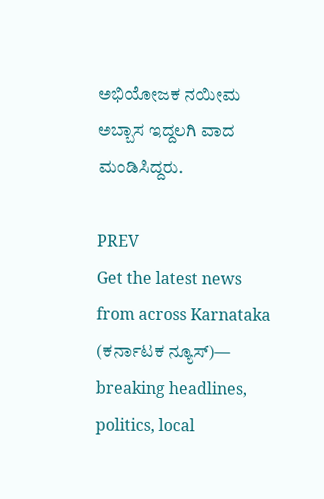ಅಭಿಯೋಜಕ ನಯೀಮ ಅಬ್ಬಾಸ ಇದ್ದಲಗಿ ವಾದ ಮಂಡಿಸಿದ್ದರು.

PREV
Get the latest news from across Karnataka (ಕರ್ನಾಟಕ ನ್ಯೂಸ್)— breaking headlines, politics, local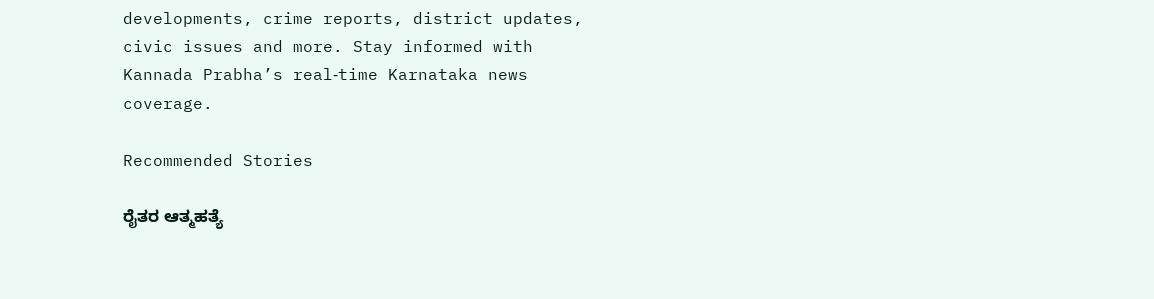developments, crime reports, district updates, civic issues and more. Stay informed with Kannada Prabha’s real‑time Karnataka news coverage.

Recommended Stories

ರೈತರ ಆತ್ಮಹತ್ಯೆ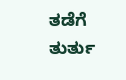ತಡೆಗೆ ತುರ್ತು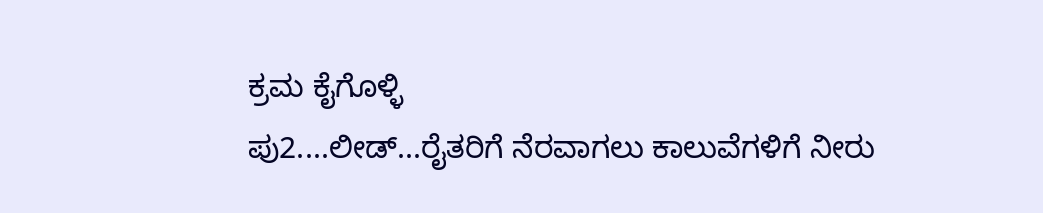ಕ್ರಮ ಕೈಗೊಳ್ಳಿ
ಪು2....ಲೀಡ್‌...ರೈತರಿಗೆ ನೆರವಾಗಲು ಕಾಲುವೆಗಳಿಗೆ ನೀರು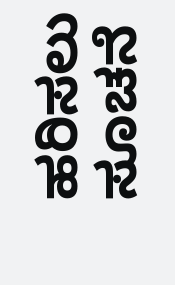ಹರಿಸಲು ಸೂಚನೆ